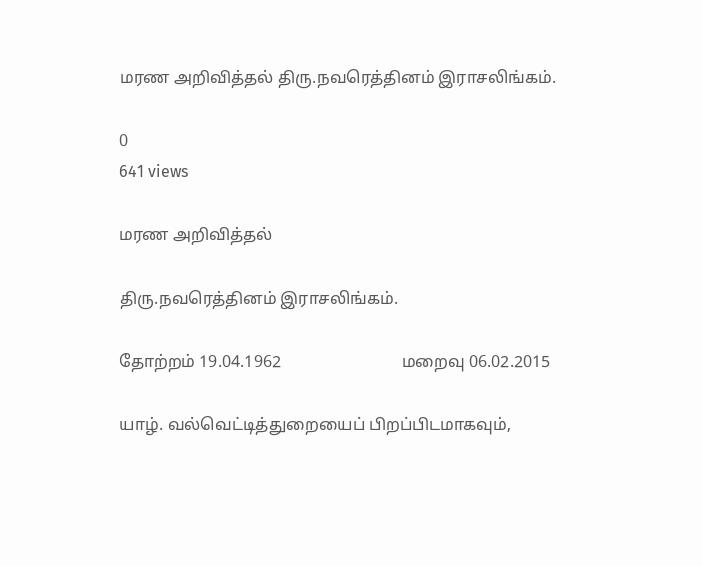மரண அறிவித்தல் திரு.நவரெத்தினம் இராசலிங்கம்.

0
641 views

மரண அறிவித்தல்

திரு.நவரெத்தினம் இராசலிங்கம்.

தோற்றம் 19.04.1962                             மறைவு 06.02.2015

யாழ். வல்வெட்டித்துறையைப் பிறப்பிடமாகவும்,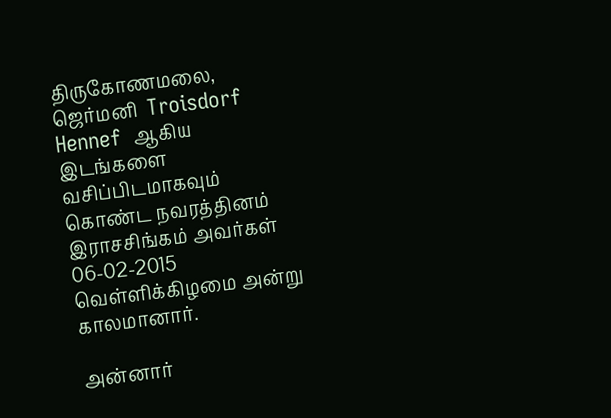திருகோணமலை, ஜெர்மனி  Troisdorf Hennef  ஆகிய இடங்களை வசிப்பிடமாகவும் கொண்ட நவரத்தினம் இராசசிங்கம் அவர்கள் 06-02-2015 வெள்ளிக்கிழமை அன்று காலமானார்.

அன்னார்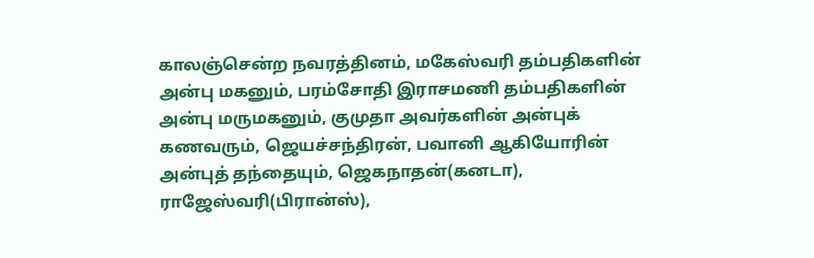காலஞ்சென்ற நவரத்தினம், மகேஸ்வரி தம்பதிகளின் அன்பு மகனும், பரம்சோதி இராசமணி தம்பதிகளின் அன்பு மருமகனும், குமுதா அவர்களின் அன்புக் கணவரும், ஜெயச்சந்திரன், பவானி ஆகியோரின் அன்புத் தந்தையும், ஜெகநாதன்(கனடா), ராஜேஸ்வரி(பிரான்ஸ்),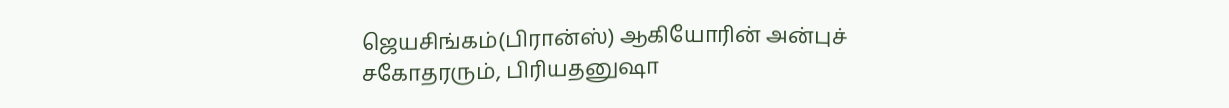ஜெயசிங்கம்(பிரான்ஸ்) ஆகியோரின் அன்புச் சகோதரரும், பிரியதனுஷா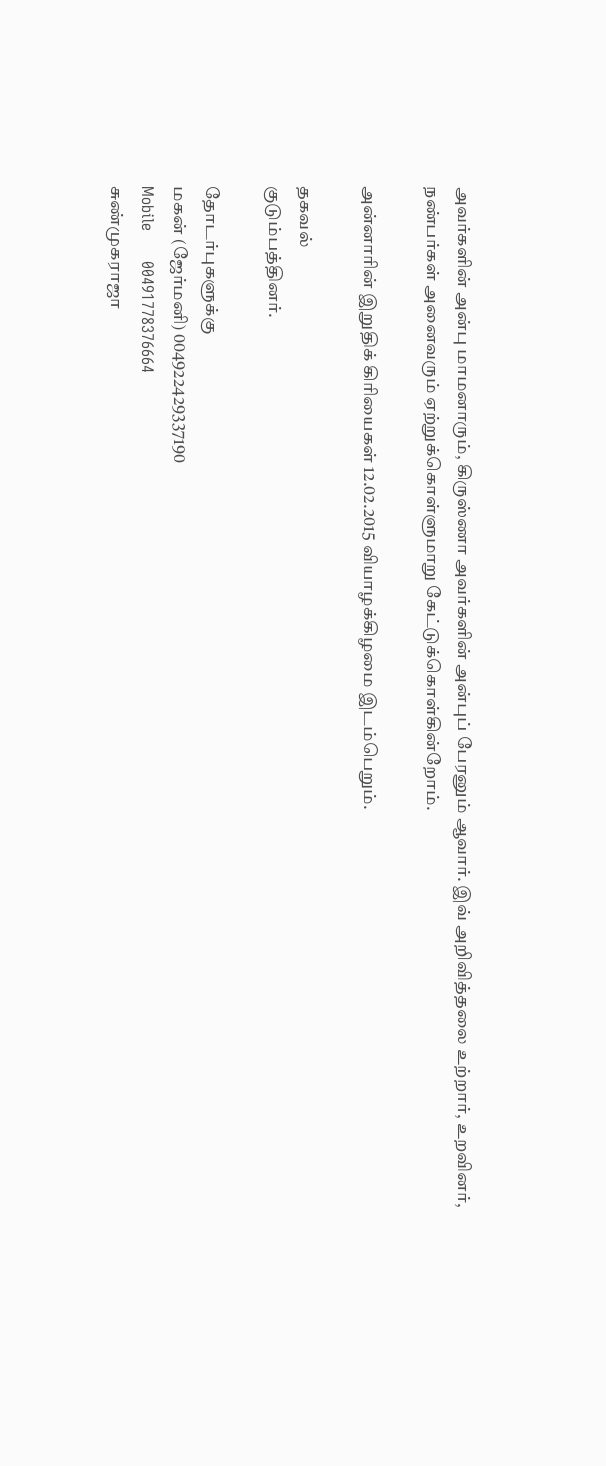அவர்களின் அன்பு மாமனாரும், கிருஸ்ணா அவர்களின் அன்புப் பேரனும் ஆவார். இவ் அறிவித்தலை உற்றார், உறவினர், நண்பர்கள் அனைவரும் ஏற்றுக்கொள்ளுமாறு கேட்டுக்கொள்கின்றோம்.

அன்னாரின் இறுதிக் கிரியைகள் 12.02.2015 வியாழக்கிழமை இடம்பெறும்.

தகவல்
குடும்பத்தினர்.

தோடர்புகளுக்கு
மகன் (ஜேர்மனி) 004922429337190
Mobile      00491778376664
சுண்முகராஜா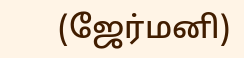(ஜேர்மனி)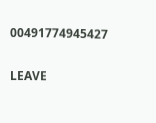00491774945427

LEAVE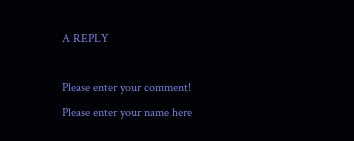A REPLY

Please enter your comment!
Please enter your name here